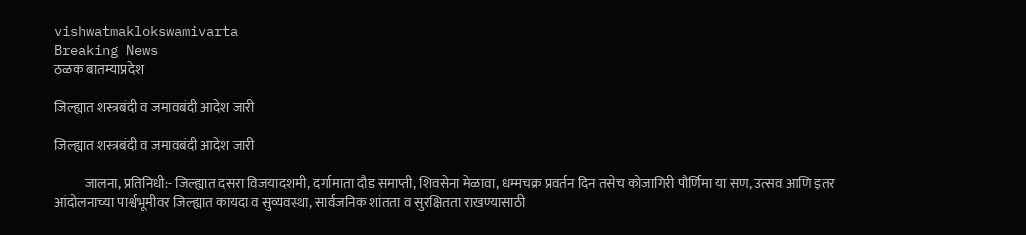vishwatmaklokswamivarta
Breaking News
ठळक बातम्याप्रदेश

जिल्ह्यात शस्त्रबंदी व जमावबंदी आदेश जारी

जिल्ह्यात शस्त्रबंदी व जमावबंदी आदेश जारी

           जालना, प्रतिनिधी:- जिल्ह्यात दसरा विजयादशमी, दर्गामाता दौड समाप्ती, शिवसेना मेळावा, धम्मचक्र प्रवर्तन दिन तसेच कोजागिरी पौर्णिमा या सण, उत्सव आणि इतर आंदोलनाच्या पार्श्वभूमीवर जिल्ह्यात कायदा व सुव्यवस्था, सार्वजनिक शांतता व सुरक्षितता राखण्यासाठी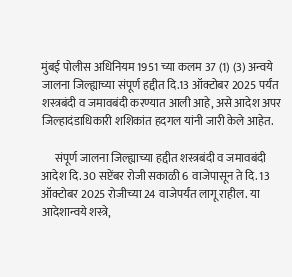मुंबई पोलीस अधिनियम 1951 च्या कलम 37 (1) (3) अन्वये जालना जिल्ह्याच्या संपूर्ण हद्दीत दि.13 ऑक्टोबर 2025 पर्यंत शस्त्रबंदी व जमावबंदी करण्यात आली आहे, असे आदेश अपर जिल्हादंडाधिकारी शशिकांत हदगल यांनी जारी केले आहेत.

      संपूर्ण जालना जिल्ह्याच्या हद्दीत शस्त्रबंदी व जमावबंदी आदेश दि. 30 सप्टेंबर रोजी सकाळी 6 वाजेपासून ते दि. 13 ऑक्टोबर 2025 रोजीच्या 24 वाजेपर्यंत लागू राहील. या आदेशान्वये शस्त्रे,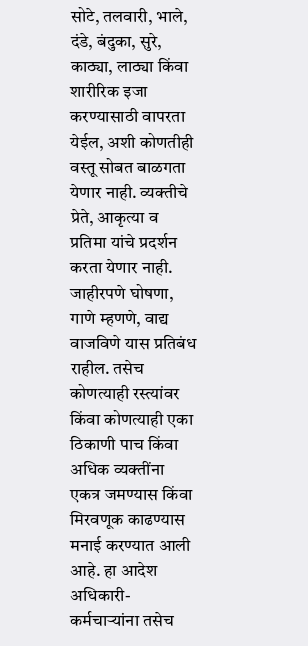सोटे, तलवारी, भाले, दंडे, बंदुका, सुरे, काठ्या, लाठ्या किंवा शारीरिक इजा करण्यासाठी वापरता येईल, अशी कोणतीही वस्तू सोबत बाळगता येणार नाही. व्यक्तीचे प्रेते, आकृत्या व प्रतिमा यांचे प्रदर्शन करता येणार नाही. जाहीरपणे घोषणा, गाणे म्हणणे, वाद्य वाजविणे यास प्रतिबंध राहील. तसेच कोणत्याही रस्त्यांवर किंवा कोणत्याही एका ठिकाणी पाच किंवा अधिक व्यक्तींना एकत्र जमण्यास किंवा मिरवणूक काढण्यास मनाई करण्यात आली आहे. हा आदेश अधिकारी- कर्मचाऱ्यांना तसेच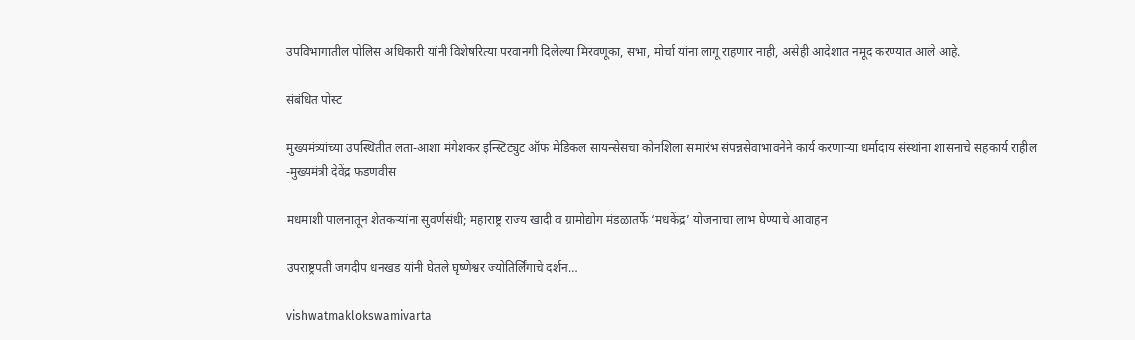उपविभागातील पोलिस अधिकारी यांनी विशेषरित्या परवानगी दिलेल्या मिरवणूका, सभा, मोर्चा यांना लागू राहणार नाही, असेही आदेशात नमूद करण्यात आले आहे.

संबंधित पोस्ट

मुख्यमंत्र्यांच्या उपस्थितीत लता-आशा मंगेशकर इन्स्टिट्युट ऑफ मेडिकल सायन्सेसचा कोनशिला समारंभ संपन्नसेवाभावनेने कार्य करणाऱ्या धर्मादाय संस्थांना शासनाचे सहकार्य राहील -मुख्यमंत्री देवेंद्र फडणवीस

मधमाशी पालनातून शेतकऱ्यांना सुवर्णसंधी; महाराष्ट्र राज्य खादी व ग्रामोद्योग मंडळातर्फे ‘मधकेंद्र’ योजनाचा लाभ घेण्याचे आवाहन

उपराष्ट्रपती जगदीप धनखड यांनी घेतले घृष्णेश्वर ज्योतिर्लिंगाचे दर्शन…

vishwatmaklokswamivarta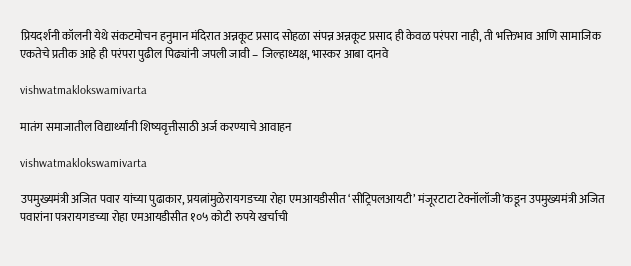प्रियदर्शनी कॉलनी येथे संकटमोचन हनुमान मंदिरात अन्नकूट प्रसाद सोहळा संपन्न अन्नकूट प्रसाद ही केवळ परंपरा नाही, ती भक्तिभाव आणि सामाजिक एकतेचे प्रतीक आहे ही परंपरा पुढील पिढ्यांनी जपली जावी – जिल्हाध्यक्ष, भास्कर आबा दानवे

vishwatmaklokswamivarta

मातंग समाजातील विद्यार्थ्यांनी शिष्यवृत्तीसाठी अर्ज करण्याचे आवाहन

vishwatmaklokswamivarta

उपमुख्यमंत्री अजित पवार यांच्या पुढाकार, प्रयत्नांमुळेरायगडच्या रोहा एमआयडीसीत ‘सीट्रिपलआयटी’ मंजूरटाटा टेक्नॉलॉजी’कडून उपमुख्यमंत्री अजित पवारांना पत्ररायगडच्या रोहा एमआयडीसीत १०५ कोटी रुपये खर्चाची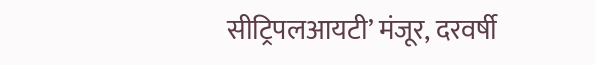सीट्रिपलआयटी’ मंजूर, दरवर्षी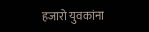हजारो युवकांना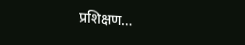प्रशिक्षण…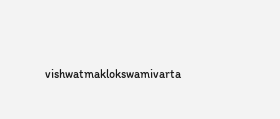vishwatmaklokswamivarta